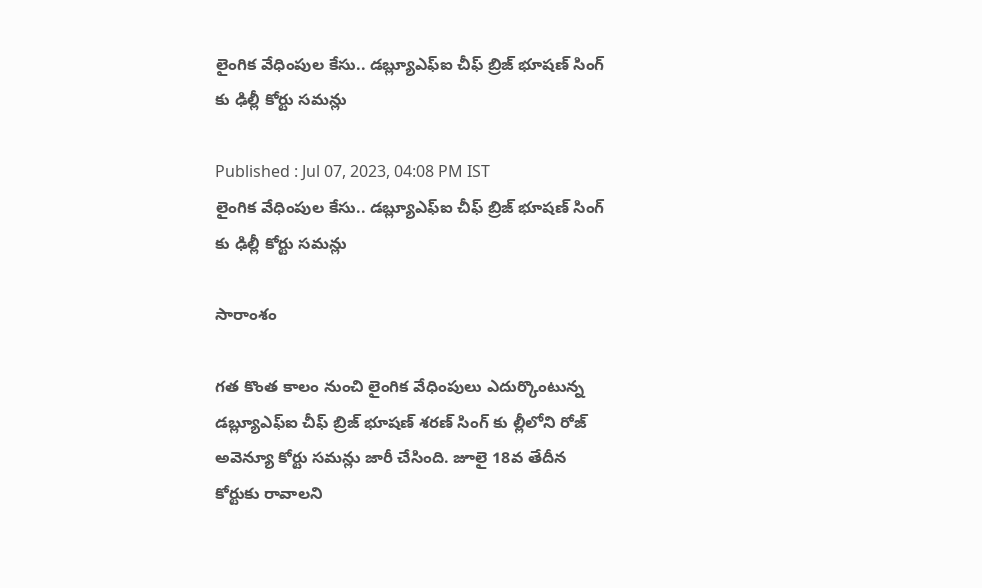లైంగిక వేధింపుల కేసు.. డబ్ల్యూఎఫ్ఐ చీఫ్ బ్రిజ్ భూషణ్ సింగ్ కు ఢిల్లీ కోర్టు సమన్లు

Published : Jul 07, 2023, 04:08 PM IST
లైంగిక వేధింపుల కేసు.. డబ్ల్యూఎఫ్ఐ చీఫ్ బ్రిజ్ భూషణ్ సింగ్ కు ఢిల్లీ కోర్టు సమన్లు

సారాంశం

గత కొంత కాలం నుంచి లైంగిక వేధింపులు ఎదుర్కొంటున్న డబ్ల్యూఎఫ్ఐ చీఫ్ బ్రిజ్ భూషణ్ శరణ్ సింగ్ కు ల్లీలోని రోజ్ అవెన్యూ కోర్టు సమన్లు జారీ చేసింది. జూలై 18వ తేదీన కోర్టుకు రావాలని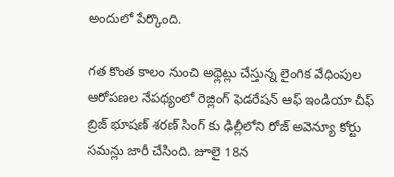అందులో పేర్కొంది.

గత కొంత కాలం నుంచి అథ్లెట్లు చేస్తున్న లైంగిక వేధింపుల ఆరోపణల నేపథ్యంలో రెజ్లింగ్ ఫెడరేషన్ ఆఫ్ ఇండియా చీఫ్ బ్రిజ్ భూషణ్ శరణ్ సింగ్ కు ఢిల్లీలోని రోజ్ అవెన్యూ కోర్టు సమన్లు జారీ చేసింది. జూలై 18న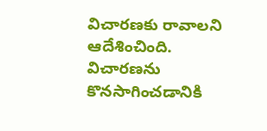విచారణకు రావాలని ఆదేశించింది. విచారణను కొనసాగించడానికి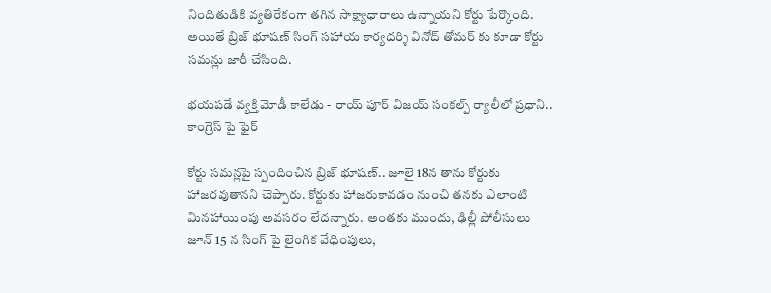నిందితుడికి వ్యతిరేకంగా తగిన సాక్ష్యాధారాలు ఉన్నాయని కోర్టు పేర్కొంది.  అయితే బ్రిజ్ భూషణ్ సింగ్ సహాయ కార్యదర్శి వినోద్ తోమర్ కు కూడా కోర్టు సమన్లు జారీ చేసింది.

భయపడే వ్యక్తి మోడీ కాలేడు - రాయ్ పూర్ విజయ్ సంకల్ప్ ర్యాలీలో ప్రధాని.. కాంగ్రెస్ పై ఫైర్

కోర్టు సమన్లపై స్పందించిన బ్రిజ్ భూషణ్.. జూలై 18న తాను కోర్టుకు హాజరవుతానని చెప్పారు. కోర్టుకు హాజరుకావడం నుంచి తనకు ఎలాంటి మినహాయింపు అవసరం లేదన్నారు. అంతకు ముందు, ఢిల్లీ పోలీసులు జూన్ 15 న సింగ్ పై లైంగిక వేధింపులు,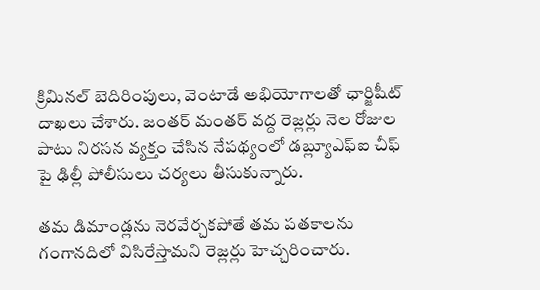క్రిమినల్ బెదిరింపులు, వెంటాడే అభియోగాలతో ఛార్జిషీట్ దాఖలు చేశారు. జంతర్ మంతర్ వద్ద రెజ్లర్లు నెల రోజుల పాటు నిరసన వ్యక్తం చేసిన నేపథ్యంలో డబ్ల్యూఎఫ్ఐ చీఫ్ పై ఢిల్లీ పోలీసులు చర్యలు తీసుకున్నారు.

తమ డిమాండ్లను నెరవేర్చకపోతే తమ పతకాలను గంగానదిలో విసిరేస్తామని రెజ్లర్లు హెచ్చరించారు.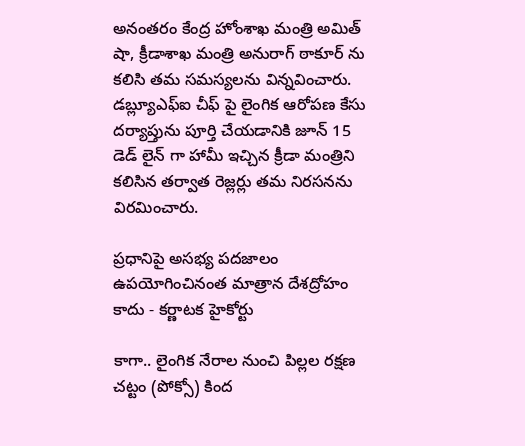అనంతరం కేంద్ర హోంశాఖ మంత్రి అమిత్ షా, క్రీడాశాఖ మంత్రి అనురాగ్ ఠాకూర్ ను కలిసి తమ సమస్యలను విన్నవించారు. డబ్ల్యూఎఫ్ఐ చీఫ్ పై లైంగిక ఆరోపణ కేసు దర్యాప్తును పూర్తి చేయడానికి జూన్ 15 డెడ్ లైన్ గా హామీ ఇచ్చిన క్రీడా మంత్రిని కలిసిన తర్వాత రెజ్లర్లు తమ నిరసనను విరమించారు.

ప్రధానిపై అసభ్య పదజాలం ఉపయోగించినంత మాత్రాన దేశద్రోహం కాదు - కర్ణాటక హైకోర్టు

కాగా.. లైంగిక నేరాల నుంచి పిల్లల రక్షణ చట్టం (పోక్సో) కింద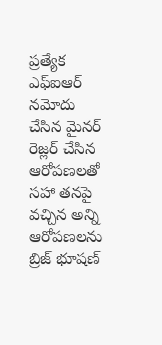ప్రత్యేక ఎఫ్ఐఆర్ నమోదు చేసిన మైనర్ రెజ్లర్ చేసిన ఆరోపణలతో సహా తనపై వచ్చిన అన్ని ఆరోపణలను బ్రిజ్ భూషణ్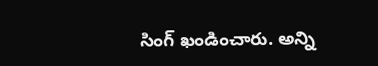సింగ్ ఖండించారు. అన్ని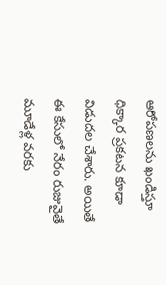ఆరోపణలను ఖండిస్తూ ధిక్కార ప్రకటన కూడా విడుదల చేశారు. అయితే ఈ కేసులో నేరం రుజువైతే మూడేళ్ల వరకు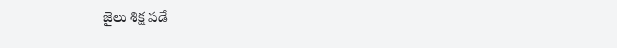జైలు శిక్ష పడే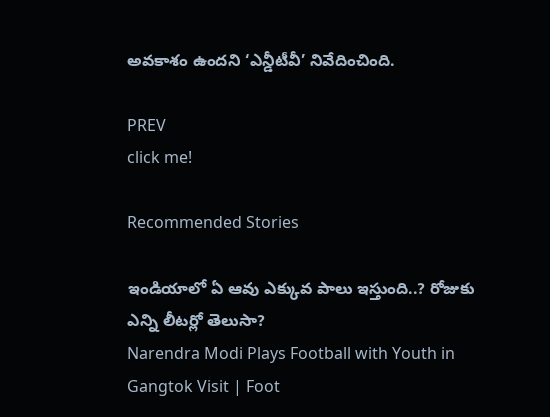అవకాశం ఉందని ‘ఎన్డీటీవీ’ నివేదించింది.

PREV
click me!

Recommended Stories

ఇండియాలో ఏ ఆవు ఎక్కువ పాలు ఇస్తుంది..? రోజుకు ఎన్ని లీటర్లో తెలుసా?
Narendra Modi Plays Football with Youth in Gangtok Visit | Foot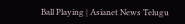Ball Playing | Asianet News Telugu